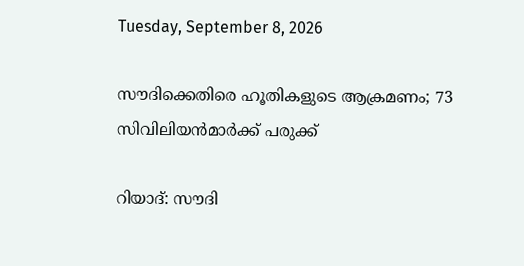Tuesday, September 8, 2026

സൗദിക്കെതിരെ ഹൂതികളുടെ ആക്രമണം; 73 സിവിലിയന്‍മാര്‍ക്ക് പരുക്ക്

റിയാദ്: സൗദി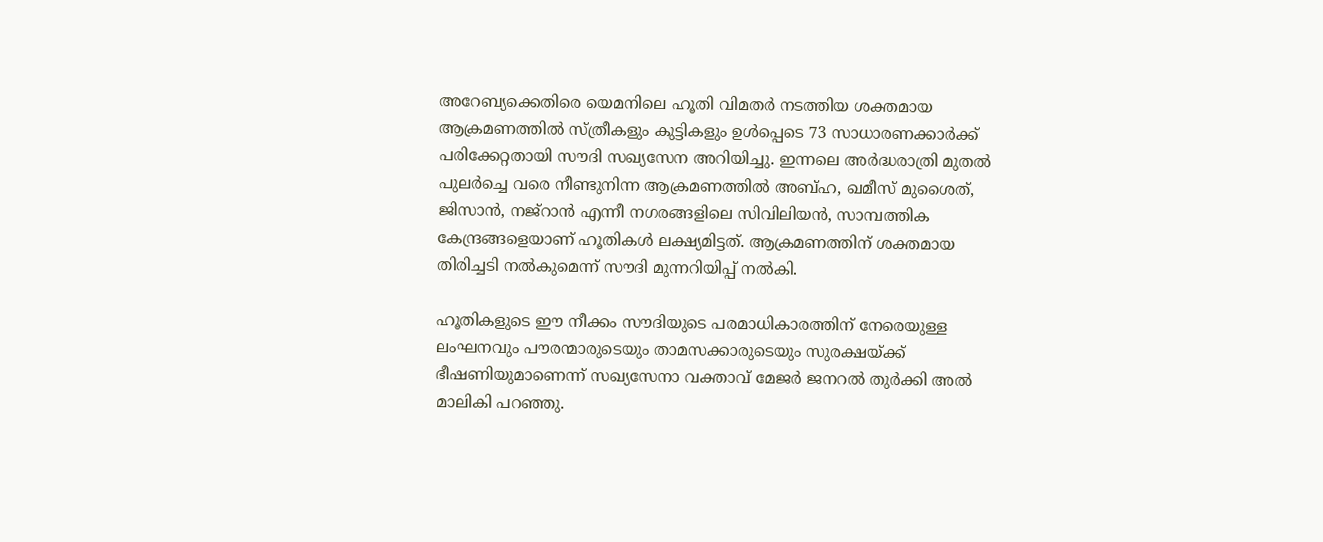അറേബ്യക്കെതിരെ യെമനിലെ ഹൂതി വിമതര്‍ നടത്തിയ ശക്തമായ ആക്രമണത്തില്‍ സ്ത്രീകളും കുട്ടികളും ഉള്‍പ്പെടെ 73 സാധാരണക്കാര്‍ക്ക് പരിക്കേറ്റതായി സൗദി സഖ്യസേന അറിയിച്ചു. ഇന്നലെ അര്‍ദ്ധരാത്രി മുതല്‍ പുലര്‍ച്ചെ വരെ നീണ്ടുനിന്ന ആക്രമണത്തില്‍ അബ്ഹ, ഖമീസ് മുശൈത്, ജിസാന്‍, നജ്‌റാന്‍ എന്നീ നഗരങ്ങളിലെ സിവിലിയന്‍, സാമ്പത്തിക കേന്ദ്രങ്ങളെയാണ് ഹൂതികള്‍ ലക്ഷ്യമിട്ടത്. ആക്രമണത്തിന് ശക്തമായ തിരിച്ചടി നല്‍കുമെന്ന് സൗദി മുന്നറിയിപ്പ് നല്‍കി.

ഹൂതികളുടെ ഈ നീക്കം സൗദിയുടെ പരമാധികാരത്തിന് നേരെയുള്ള ലംഘനവും പൗരന്മാരുടെയും താമസക്കാരുടെയും സുരക്ഷയ്ക്ക് ഭീഷണിയുമാണെന്ന് സഖ്യസേനാ വക്താവ് മേജര്‍ ജനറല്‍ തുര്‍ക്കി അല്‍ മാലികി പറഞ്ഞു.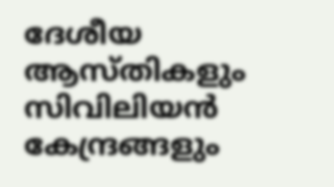ദേശീയ ആസ്തികളും സിവിലിയന്‍ കേന്ദ്രങ്ങളും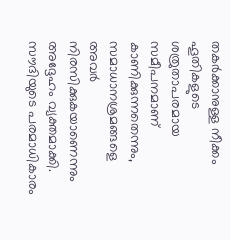തകര്‍ക്കാനുള്ള നീക്കം ഹൂതികളുടെ ശത്രുതാപരമായ സമീപനമാണ് കാണിക്കുന്നതെന്നും, സമാധാനശ്രമങ്ങളെ അവര്‍ നിരസിക്കുകയാണെന്നും അദ്ദേഹം വ്യക്തമാക്കി. സൗദിയുടെ പരമാധികാരം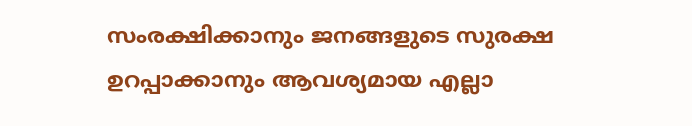സംരക്ഷിക്കാനും ജനങ്ങളുടെ സുരക്ഷ ഉറപ്പാക്കാനും ആവശ്യമായ എല്ലാ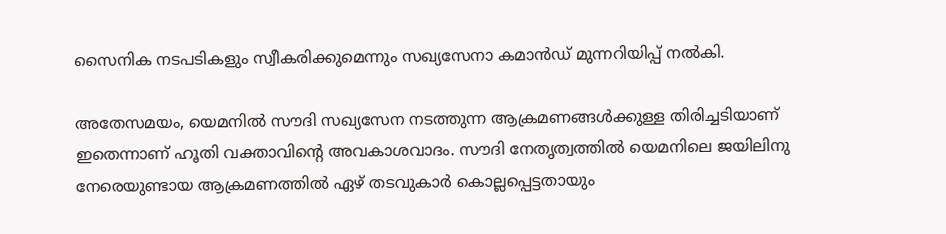സൈനിക നടപടികളും സ്വീകരിക്കുമെന്നും സഖ്യസേനാ കമാന്‍ഡ് മുന്നറിയിപ്പ് നല്‍കി.

അതേസമയം, യെമനില്‍ സൗദി സഖ്യസേന നടത്തുന്ന ആക്രമണങ്ങള്‍ക്കുള്ള തിരിച്ചടിയാണ് ഇതെന്നാണ് ഹൂതി വക്താവിന്റെ അവകാശവാദം. സൗദി നേതൃത്വത്തില്‍ യെമനിലെ ജയിലിനു നേരെയുണ്ടായ ആക്രമണത്തില്‍ ഏഴ് തടവുകാര്‍ കൊല്ലപ്പെട്ടതായും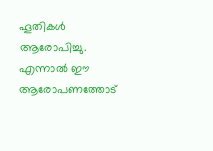ഹൂതികള്‍ ആരോപിച്ചു. എന്നാല്‍ ഈ ആരോപണത്തോട്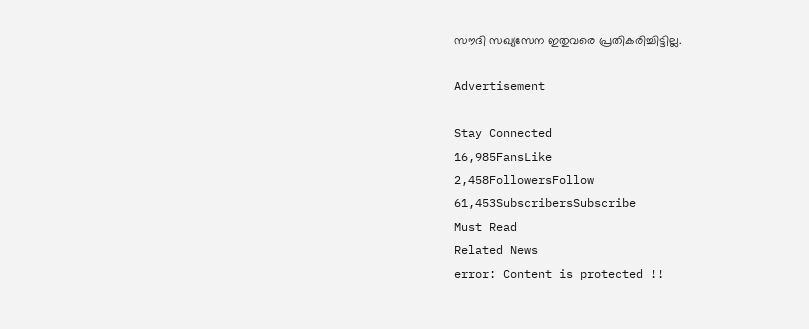സൗദി സഖ്യസേന ഇതുവരെ പ്രതികരിച്ചിട്ടില്ല.

Advertisement

Stay Connected
16,985FansLike
2,458FollowersFollow
61,453SubscribersSubscribe
Must Read
Related News
error: Content is protected !!